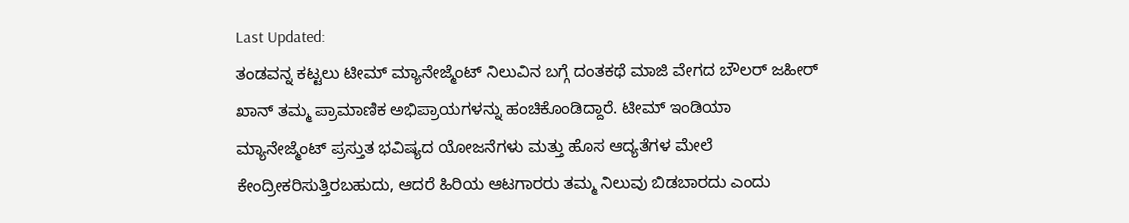Last Updated:
ತಂಡವನ್ನ ಕಟ್ಟಲು ಟೀಮ್ ಮ್ಯಾನೇಜ್ಮೆಂಟ್ ನಿಲುವಿನ ಬಗ್ಗೆ ದಂತಕಥೆ ಮಾಜಿ ವೇಗದ ಬೌಲರ್ ಜಹೀರ್ ಖಾನ್ ತಮ್ಮ ಪ್ರಾಮಾಣಿಕ ಅಭಿಪ್ರಾಯಗಳನ್ನು ಹಂಚಿಕೊಂಡಿದ್ದಾರೆ. ಟೀಮ್ ಇಂಡಿಯಾ ಮ್ಯಾನೇಜ್ಮೆಂಟ್ ಪ್ರಸ್ತುತ ಭವಿಷ್ಯದ ಯೋಜನೆಗಳು ಮತ್ತು ಹೊಸ ಆದ್ಯತೆಗಳ ಮೇಲೆ ಕೇಂದ್ರೀಕರಿಸುತ್ತಿರಬಹುದು, ಆದರೆ ಹಿರಿಯ ಆಟಗಾರರು ತಮ್ಮ ನಿಲುವು ಬಿಡಬಾರದು ಎಂದು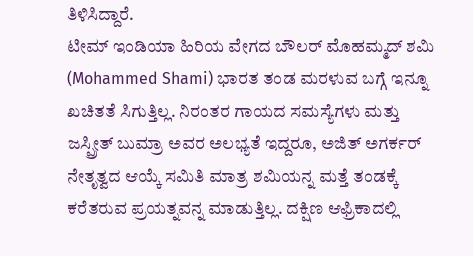ತಿಳಿಸಿದ್ದಾರೆ.
ಟೀಮ್ ಇಂಡಿಯಾ ಹಿರಿಯ ವೇಗದ ಬೌಲರ್ ಮೊಹಮ್ಮದ್ ಶಮಿ (Mohammed Shami) ಭಾರತ ತಂಡ ಮರಳುವ ಬಗ್ಗೆ ಇನ್ನೂ ಖಚಿತತೆ ಸಿಗುತ್ತಿಲ್ಲ. ನಿರಂತರ ಗಾಯದ ಸಮಸ್ಯೆಗಳು ಮತ್ತು ಜಸ್ಪ್ರೀತ್ ಬುಮ್ರಾ ಅವರ ಅಲಭ್ಯತೆ ಇದ್ದರೂ, ಅಜಿತ್ ಅಗರ್ಕರ್ ನೇತೃತ್ವದ ಆಯ್ಕೆ ಸಮಿತಿ ಮಾತ್ರ ಶಮಿಯನ್ನ ಮತ್ತೆ ತಂಡಕ್ಕೆ ಕರೆತರುವ ಪ್ರಯತ್ನವನ್ನ ಮಾಡುತ್ತಿಲ್ಲ. ದಕ್ಷಿಣ ಆಫ್ರಿಕಾದಲ್ಲಿ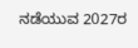ನಡೆಯುವ 2027ರ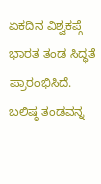ಏಕದಿನ ವಿಶ್ವಕಪ್ಗೆ ಭಾರತ ತಂಡ ಸಿದ್ಧತೆ ಪ್ರಾರಂಭಿಸಿದೆ. ಬಲಿಷ್ಠ ತಂಡವನ್ನ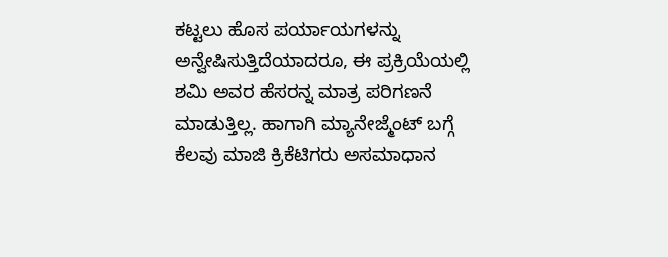ಕಟ್ಟಲು ಹೊಸ ಪರ್ಯಾಯಗಳನ್ನು ಅನ್ವೇಷಿಸುತ್ತಿದೆಯಾದರೂ, ಈ ಪ್ರಕ್ರಿಯೆಯಲ್ಲಿ ಶಮಿ ಅವರ ಹೆಸರನ್ನ ಮಾತ್ರ ಪರಿಗಣನೆ ಮಾಡುತ್ತಿಲ್ಲ. ಹಾಗಾಗಿ ಮ್ಯಾನೇಜ್ಮೆಂಟ್ ಬಗ್ಗೆ ಕೆಲವು ಮಾಜಿ ಕ್ರಿಕೆಟಿಗರು ಅಸಮಾಧಾನ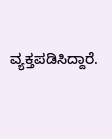ವ್ಯಕ್ತಪಡಿಸಿದ್ದಾರೆ.